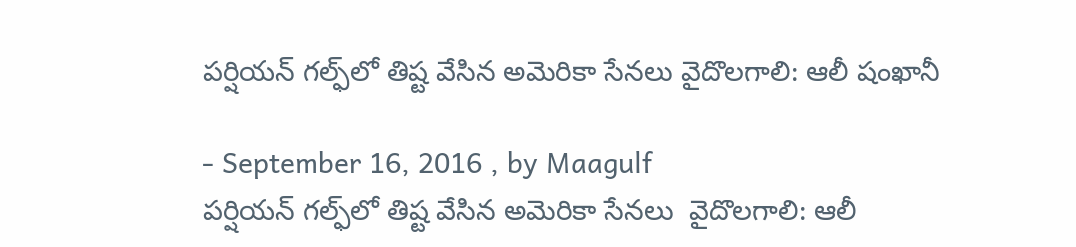పర్షియన్‌ గల్ఫ్‌లో తిష్ట వేసిన అమెరికా సేనలు వైదొలగాలి: ఆలీ షంఖానీ

- September 16, 2016 , by Maagulf
పర్షియన్‌ గల్ఫ్‌లో తిష్ట వేసిన అమెరికా సేనలు  వైదొలగాలి: ఆలీ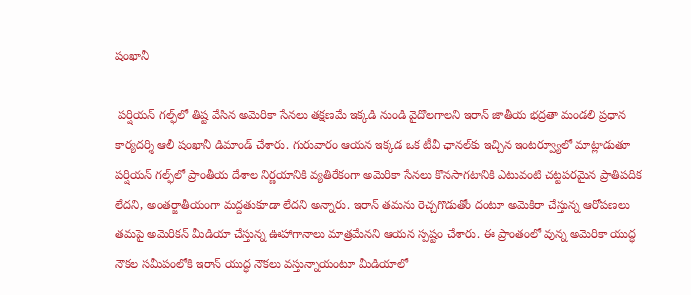షంఖానీ

 పర్షియన్‌ గల్ఫ్‌లో తిష్ట వేసిన అమెరికా సేనలు తక్షణమే ఇక్కడి నుండి వైదొలగాలని ఇరాన్‌ జాతీయ భద్రతా మండలి ప్రధాన కార్యదర్శి ఆలీ షంఖానీ డిమాండ్‌ చేశారు. గురువారం ఆయన ఇక్కడ ఒక టీవీ ఛానల్‌కు ఇచ్చిన ఇంటర్వ్యూలో మాట్లాడుతూ పర్షియన్‌ గల్ఫ్‌లో ప్రాంతీయ దేశాల నిర్ణయానికి వ్యతిరేకంగా అమెరికా సేనలు కొనసాగటానికి ఎటువంటి చట్టపరమైన ప్రాతిపదిక లేదని, అంతర్జాతీయంగా మద్దతుకూడా లేదని అన్నారు. ఇరాన్‌ తమను రెచ్చగొడుతోం దంటూ అమెకిరా చేస్తున్న ఆరోపణలు తమపై అమెరికన్‌ మీడియా చేస్తున్న ఊహాగానాలు మాత్రమేనని ఆయన స్పష్టం చేశారు. ఈ ప్రాంతంలో వున్న అమెరికా యుద్ధ నౌకల సమీపంలోకి ఇరాన్‌ యుద్ధ నౌకలు వస్తున్నాయంటూ మీడియాలో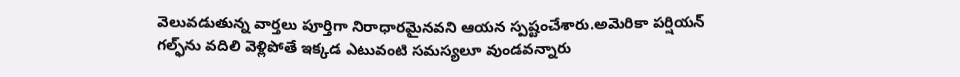వెలువడుతున్న వార్తలు పూర్తిగా నిరాధారమైనవని ఆయన స్పష్టంచేశారు.అమెరికా పర్షియన్‌ గల్ఫ్‌ను వదిలి వెళ్లిపోతే ఇక్కడ ఎటువంటి సమస్యలూ వుండవన్నారు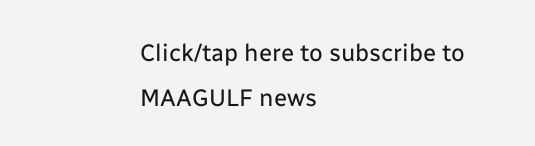Click/tap here to subscribe to MAAGULF news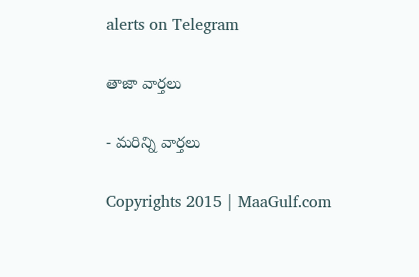alerts on Telegram

తాజా వార్తలు

- మరిన్ని వార్తలు

Copyrights 2015 | MaaGulf.com